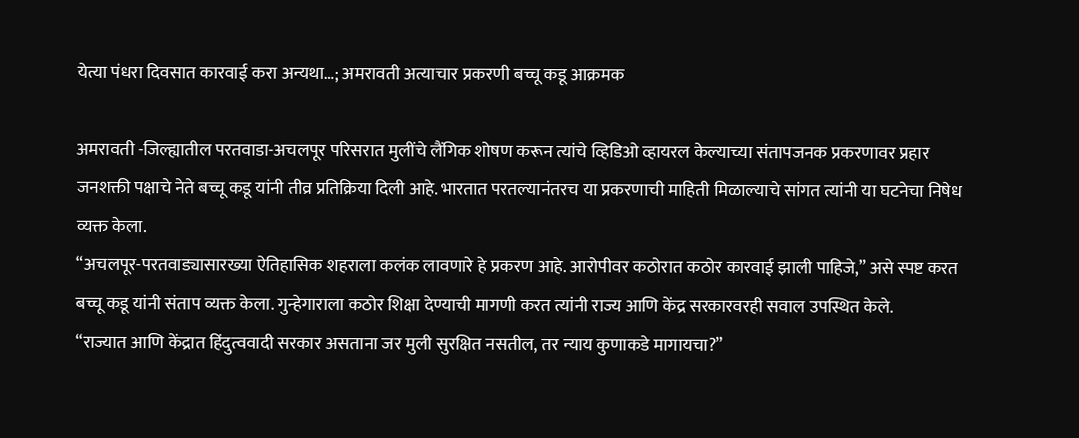येत्या पंधरा दिवसात कारवाई करा अन्यथा…; अमरावती अत्याचार प्रकरणी बच्चू कडू आक्रमक

अमरावती -जिल्ह्यातील परतवाडा-अचलपूर परिसरात मुलींचे लैंगिक शोषण करून त्यांचे व्हिडिओ व्हायरल केल्याच्या संतापजनक प्रकरणावर प्रहार जनशक्ती पक्षाचे नेते बच्चू कडू यांनी तीव्र प्रतिक्रिया दिली आहे. भारतात परतल्यानंतरच या प्रकरणाची माहिती मिळाल्याचे सांगत त्यांनी या घटनेचा निषेध व्यक्त केला.
“अचलपूर-परतवाड्यासारख्या ऐतिहासिक शहराला कलंक लावणारे हे प्रकरण आहे. आरोपीवर कठोरात कठोर कारवाई झाली पाहिजे,” असे स्पष्ट करत बच्चू कडू यांनी संताप व्यक्त केला. गुन्हेगाराला कठोर शिक्षा देण्याची मागणी करत त्यांनी राज्य आणि केंद्र सरकारवरही सवाल उपस्थित केले.
“राज्यात आणि केंद्रात हिंदुत्ववादी सरकार असताना जर मुली सुरक्षित नसतील, तर न्याय कुणाकडे मागायचा?”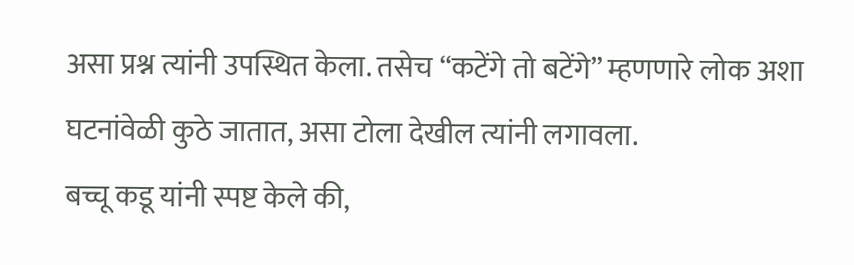असा प्रश्न त्यांनी उपस्थित केला. तसेच “कटेंगे तो बटेंगे” म्हणणारे लोक अशा घटनांवेळी कुठे जातात, असा टोला देखील त्यांनी लगावला.
बच्चू कडू यांनी स्पष्ट केले की,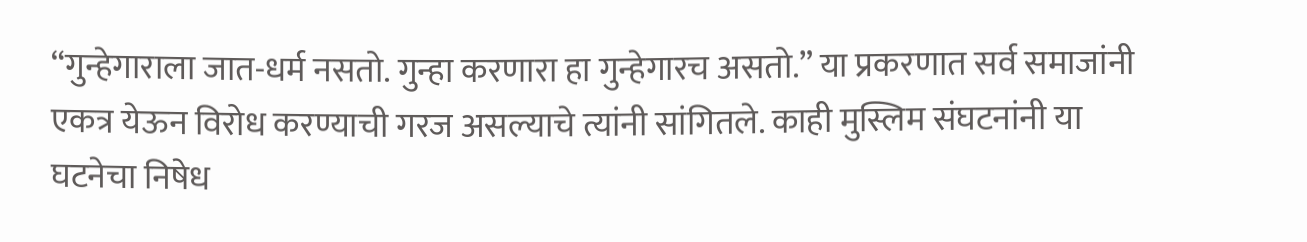“गुन्हेगाराला जात-धर्म नसतो. गुन्हा करणारा हा गुन्हेगारच असतो.” या प्रकरणात सर्व समाजांनी एकत्र येऊन विरोध करण्याची गरज असल्याचे त्यांनी सांगितले. काही मुस्लिम संघटनांनी या घटनेचा निषेध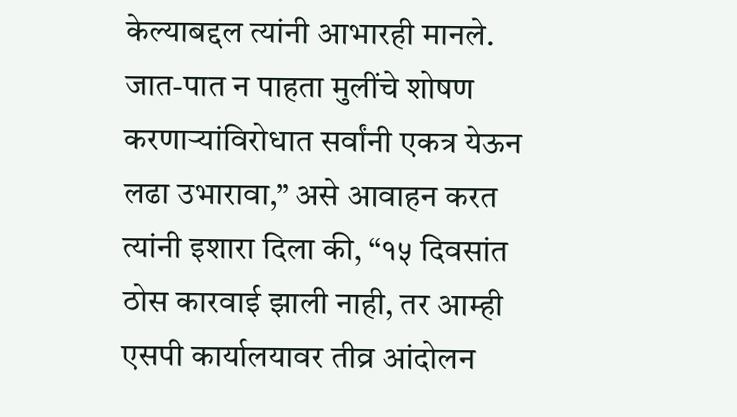केल्याबद्दल त्यांनी आभारही मानले.
जात-पात न पाहता मुलींचे शोषण करणाऱ्यांविरोधात सर्वांनी एकत्र येऊन लढा उभारावा,” असे आवाहन करत त्यांनी इशारा दिला की, “१५ दिवसांत ठोस कारवाई झाली नाही, तर आम्ही एसपी कार्यालयावर तीव्र आंदोलन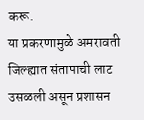करू.
या प्रकरणामुळे अमरावती जिल्ह्यात संतापाची लाट उसळली असून प्रशासन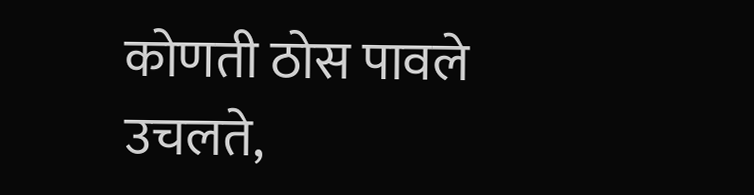कोणती ठोस पावले उचलते,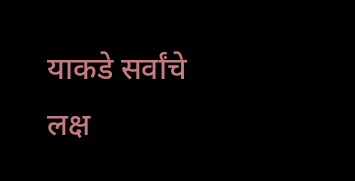याकडे सर्वांचे लक्ष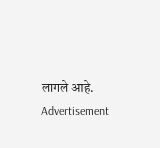लागले आहे.
Advertisement